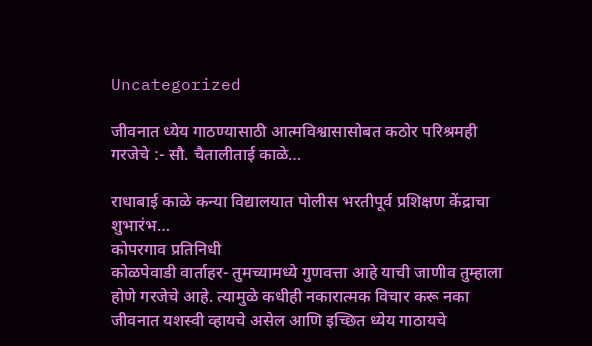Uncategorized

जीवनात ध्येय गाठण्यासाठी आत्मविश्वासासोबत कठोर परिश्रमही गरजेचे :- सौ. चैतालीताई काळे…

राधाबाई काळे कन्या विद्यालयात पोलीस भरतीपूर्व प्रशिक्षण केंद्राचा शुभारंभ…
कोपरगाव प्रतिनिधी
कोळपेवाडी वार्ताहर- तुमच्यामध्ये गुणवत्ता आहे याची जाणीव तुम्हाला होणे गरजेचे आहे. त्यामुळे कधीही नकारात्मक विचार करू नका जीवनात यशस्वी व्हायचे असेल आणि इच्छित ध्येय गाठायचे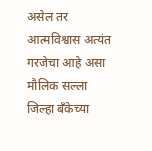असेल तर आत्मविश्वास अत्यंत गरजेचा आहे असा मौलिक सल्ला जिल्हा बँकेच्या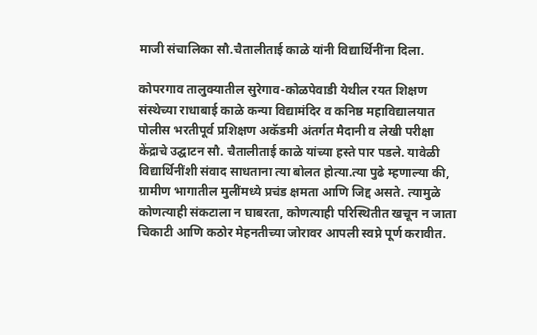माजी संचालिका सौ.चैतालीताई काळे यांनी विद्यार्थिनींना दिला.

कोपरगाव तालुक्यातील सुरेगाव-कोळपेवाडी येथील रयत शिक्षण संस्थेच्या राधाबाई काळे कन्या विद्यामंदिर व कनिष्ठ महाविद्यालयात पोलीस भरतीपूर्व प्रशिक्षण अकॅडमी अंतर्गत मैदानी व लेखी परीक्षा केंद्राचे उद्घाटन सौ. चैतालीताई काळे यांच्या हस्ते पार पडले. यावेळी विद्यार्थिनींशी संवाद साधताना त्या बोलत होत्या.त्या पुढे म्हणाल्या की, ग्रामीण भागातील मुलींमध्ये प्रचंड क्षमता आणि जिद्द असते. त्यामुळे कोणत्याही संकटाला न घाबरता, कोणत्याही परिस्थितीत खचून न जाता चिकाटी आणि कठोर मेहनतीच्या जोरावर आपली स्वप्ने पूर्ण करावीत.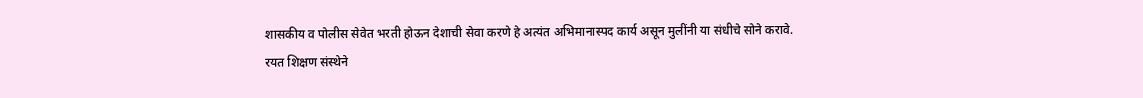शासकीय व पोलीस सेवेत भरती होऊन देशाची सेवा करणे हे अत्यंत अभिमानास्पद कार्य असून मुलींनी या संधीचे सोने करावे.
रयत शिक्षण संस्थेने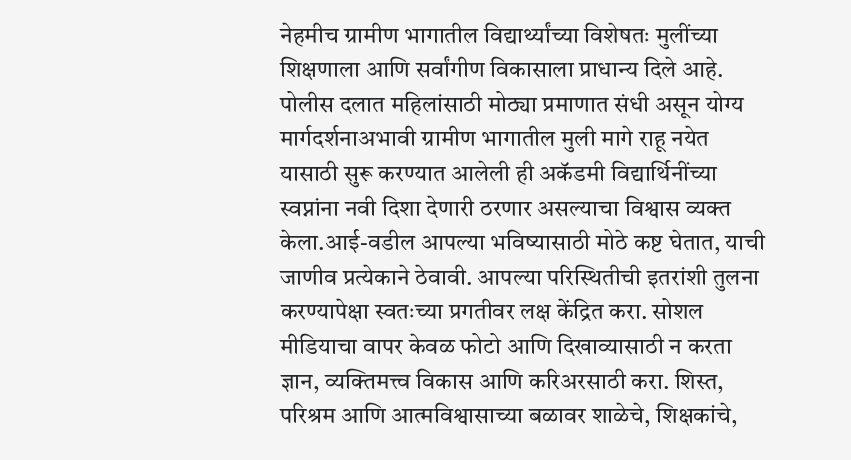नेहमीच ग्रामीण भागातील विद्यार्थ्यांच्या विशेषतः मुलींच्या शिक्षणाला आणि सर्वांगीण विकासाला प्राधान्य दिले आहे. पोलीस दलात महिलांसाठी मोठ्या प्रमाणात संधी असून योग्य मार्गदर्शनाअभावी ग्रामीण भागातील मुली मागे राहू नयेत यासाठी सुरू करण्यात आलेली ही अकॅडमी विद्यार्थिनींच्या स्वप्नांना नवी दिशा देणारी ठरणार असल्याचा विश्वास व्यक्त केला.आई-वडील आपल्या भविष्यासाठी मोठे कष्ट घेतात, याची जाणीव प्रत्येकाने ठेवावी. आपल्या परिस्थितीची इतरांशी तुलना करण्यापेक्षा स्वतःच्या प्रगतीवर लक्ष केंद्रित करा. सोशल मीडियाचा वापर केवळ फोटो आणि दिखाव्यासाठी न करता ज्ञान, व्यक्तिमत्त्व विकास आणि करिअरसाठी करा. शिस्त, परिश्रम आणि आत्मविश्वासाच्या बळावर शाळेचे, शिक्षकांचे,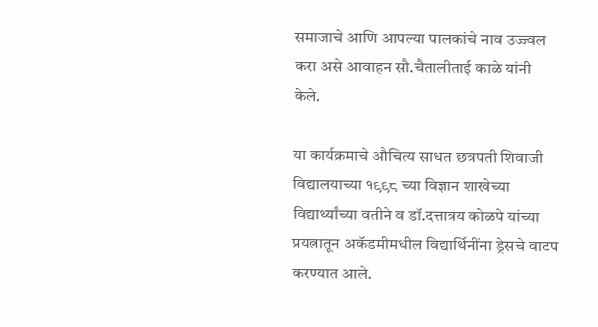समाजाचे आणि आपल्या पालकांचे नाव उज्ज्वल करा असे आवाहन सौ.चैतालीताई काळे यांनी केले.

या कार्यक्रमाचे औचित्य साधत छत्रपती शिवाजी विद्यालयाच्या १९९८ च्या विज्ञान शाखेच्या विद्यार्थ्यांच्या वतीने व डॉ.दत्तात्रय कोळपे यांच्या प्रयत्नातून अकॅडमीमधील विद्यार्थिनींना ड्रेसचे वाटप करण्यात आले.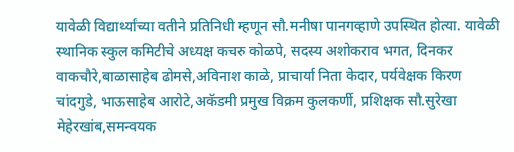यावेळी विद्यार्थ्यांच्या वतीने प्रतिनिधी म्हणून सौ.मनीषा पानगव्हाणे उपस्थित होत्या. यावेळी स्थानिक स्कुल कमिटीचे अध्यक्ष कचरु कोळपे, सदस्य अशोकराव भगत, दिनकर वाकचौरे,बाळासाहेब ढोमसे,अविनाश काळे, प्राचार्या निता केदार, पर्यवेक्षक किरण चांदगुडे, भाऊसाहेब आरोटे,अकॅडमी प्रमुख विक्रम कुलकर्णी, प्रशिक्षक सौ.सुरेखा मेहेरखांब,समन्वयक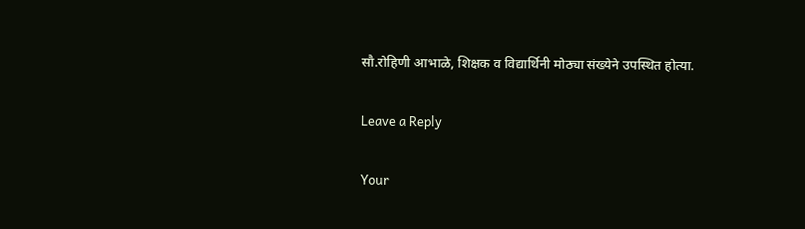सौ.रोहिणी आभाळे, शिक्षक व विद्यार्थिनी मोठ्या संख्येने उपस्थित होत्या.

Leave a Reply

Your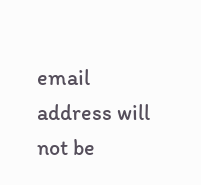email address will not be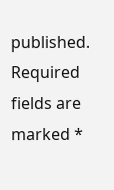published. Required fields are marked *